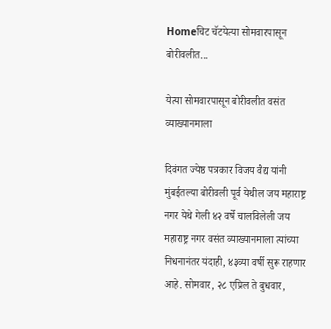Homeचिट चॅटयेत्या सोमवारपासून बोरीवलीत...

येत्या सोमवारपासून बोरीवलीत वसंत व्याख्यानमाला

दिवंगत ज्येष्ठ पत्रकार विजय वैद्य यांनी मुंबईतल्या बोरीवली पूर्व येथील जय महाराष्ट्र नगर येथे गेली ४२ वर्षे चालविलेली जय महाराष्ट्र नगर वसंत व्याख्यानमाला त्यांच्या निधनानंतर यंदाही, ४३व्या वर्षी सुरू राहणार आहे. सोमवार, २८ एप्रिल ते बुधवार,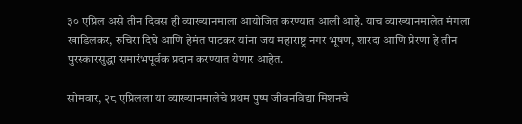३० एप्रिल असे तीन दिवस ही व्याख्यानमाला आयोजित करण्यात आली आहे. याच व्याख्यानमालेत मंगला खाडिलकर, रुचिरा दिघे आणि हेमंत पाटकर यांना जय महाराष्ट्र नगर भूषण, शारदा आणि प्रेरणा हे तीन पुरस्कारसुद्धा समारंभपूर्वक प्रदान करण्यात येणार आहेत.

सोमवार, २८ एप्रिलला या व्याख्यानमालेचे प्रथम पुष्प जीवनविद्या मिशनचे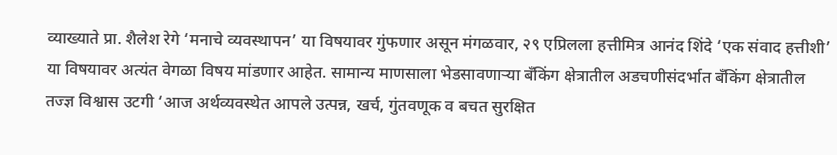व्याख्याते प्रा. शैलेश रेगे ‘मनाचे व्यवस्थापन’ या विषयावर गुंफणार असून मंगळवार, २९ एप्रिलला हत्तीमित्र आनंद शिंदे ‘एक संवाद हत्तीशी’ या विषयावर अत्यंत वेगळा विषय मांडणार आहेत. सामान्य माणसाला भेडसावणाऱ्या बॅंकिंग क्षेत्रातील अडचणीसंदर्भात ‌बॅंकिंग क्षेत्रातील तज्ज्ञ विश्वास उटगी ‘आज अर्थव्यवस्थेत आपले उत्पन्न, खर्च, गुंतवणूक व बचत सुरक्षित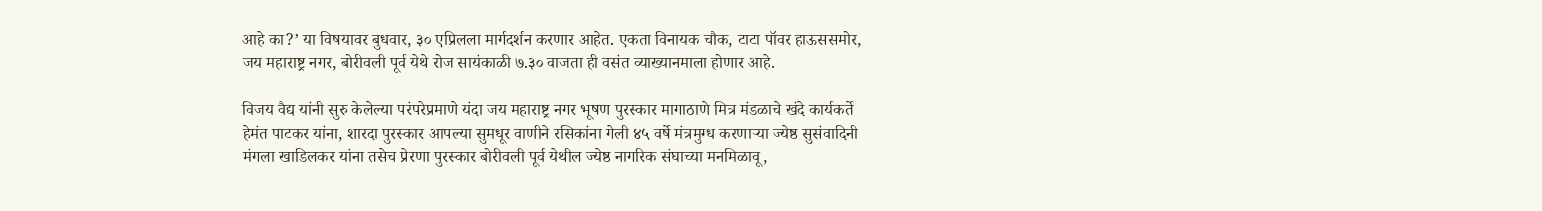आहे का?’ या विषयावर बुधवार, ३० एप्रिलला मार्गदर्शन करणार आहेत. एकता विनायक चौक, टाटा पॉवर हाऊससमोर, जय महाराष्ट्र नगर, बोरीवली पूर्व येथे रोज सायंकाळी ७.३० वाजता ही वसंत व्याख्यानमाला होणार आहे.

विजय वैद्य यांनी सुरु केलेल्या परंपरेप्रमाणे यंदा जय महाराष्ट्र नगर भूषण पुरस्कार मागाठाणे मित्र मंडळाचे खंदे कार्यकर्ते हेमंत पाटकर यांना, शारदा पुरस्कार आपल्या सुमधूर वाणीने रसिकांना गेली ४५ वर्षे मंत्रमुग्ध करणाऱ्या ज्येष्ठ सुसंवादिनी मंगला खाडिलकर यांना तसेच प्रेरणा पुरस्कार बोरीवली पूर्व येथील ज्येष्ठ नागरिक संघाच्या मनमिळावू,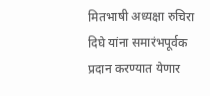मितभाषी अध्यक्षा रुचिरा दिघे यांना समारंभपूर्वक प्रदान करण्यात येणार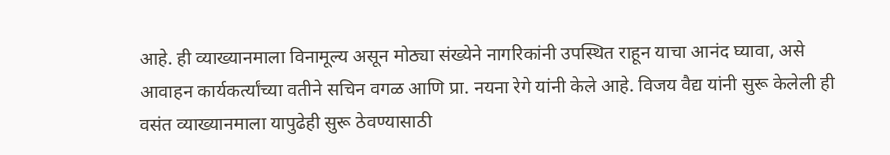आहे. ही व्याख्यानमाला विनामूल्य असून मोठ्या संख्येने नागरिकांनी उपस्थित राहून याचा आनंद घ्यावा, असे आवाहन कार्यकर्त्यांच्या वतीने सचिन वगळ आणि प्रा. नयना रेगे यांनी केले आहे. विजय वैद्य यांनी सुरू केलेली ही वसंत व्याख्यानमाला यापुढेही सुरू ठेवण्यासाठी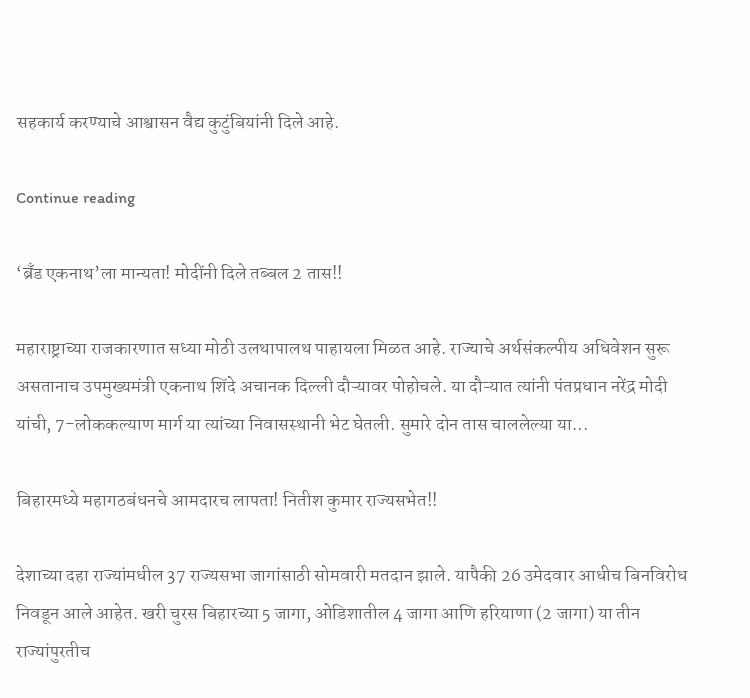सहकार्य करण्याचे आश्वासन वैद्य कुटुंबियांनी दिले आहे.

Continue reading

‘ब्रँड एकनाथ’ला मान्यता! मोदींनी दिले तब्बल 2 तास!!

महाराष्ट्राच्या राजकारणात सध्या मोठी उलथापालथ पाहायला मिळत आहे. राज्याचे अर्थसंकल्पीय अधिवेशन सुरू असतानाच उपमुख्यमंत्री एकनाथ शिंदे अचानक दिल्ली दौऱ्यावर पोहोचले. या दौऱ्यात त्यांनी पंतप्रधान नरेंद्र मोदी यांची, 7-लोककल्याण मार्ग या त्यांच्या निवासस्थानी भेट घेतली. सुमारे दोन तास चाललेल्या या...

बिहारमध्ये महागठबंधनचे आमदारच लापता! नितीश कुमार राज्यसभेत!!

देशाच्या दहा राज्यांमधील 37 राज्यसभा जागांसाठी सोमवारी मतदान झाले. यापैकी 26 उमेदवार आधीच बिनविरोध निवडून आले आहेत. खरी चुरस बिहारच्या 5 जागा, ओडिशातील 4 जागा आणि हरियाणा (2 जागा) या तीन राज्यांपुरतीच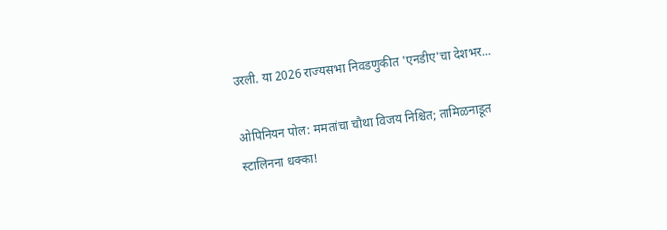उरली. या 2026 राज्यसभा निवडणुकीत 'एनडीए'चा देशभर...

ओपिनियन पोल: ममतांचा चौथा विजय निश्चित; तामिळनाडूत स्टालिनना धक्का!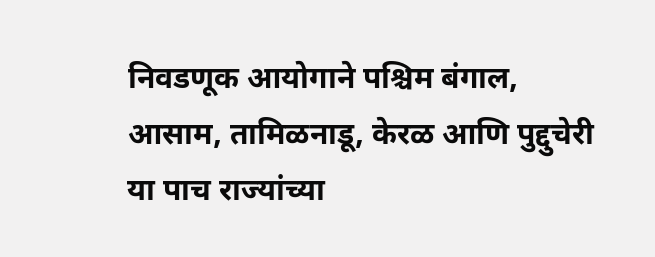निवडणूक आयोगाने पश्चिम बंगाल, आसाम, तामिळनाडू, केरळ आणि पुद्दुचेरी या पाच राज्यांच्या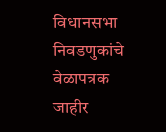विधानसभा निवडणुकांचे वेळापत्रक जाहीर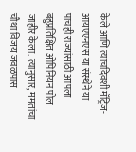केले आणि त्याचदिवशी मॅट्रिज-आयएएनएस या संस्थेने या पाचही राज्यांसाठी आपला बहुप्रतिक्षित ओपिनियन पोल जाहीर केला. त्यानुसार, ममतांचा चौथा विजय जवळपास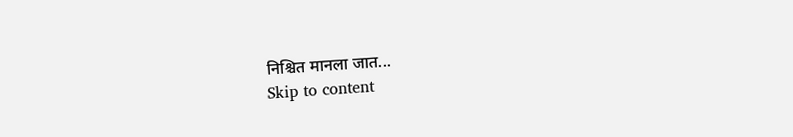निश्चित मानला जात...
Skip to content